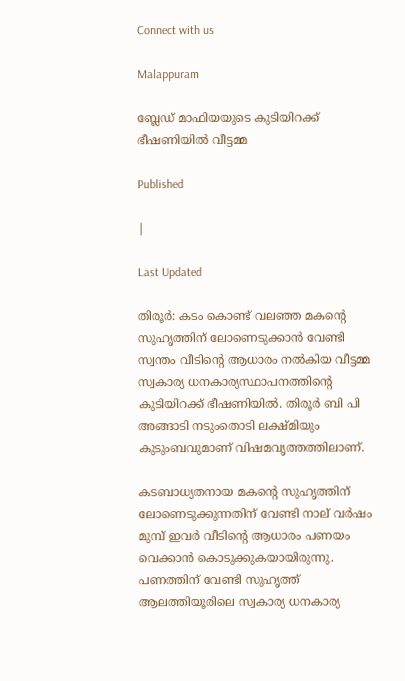Connect with us

Malappuram

ബ്ലേഡ് മാഫിയയുടെ കുടിയിറക്ക് ഭീഷണിയില്‍ വീട്ടമ്മ

Published

|

Last Updated

തിരൂര്‍: കടം കൊണ്ട് വലഞ്ഞ മകന്റെ സുഹൃത്തിന് ലോണെടുക്കാന്‍ വേണ്ടി സ്വന്തം വീടിന്റെ ആധാരം നല്‍കിയ വീട്ടമ്മ സ്വകാര്യ ധനകാര്യസ്ഥാപനത്തിന്റെ കുടിയിറക്ക് ഭീഷണിയില്‍. തിരൂര്‍ ബി പി അങ്ങാടി നടുംതൊടി ലക്ഷ്മിയും കുടുംബവുമാണ് വിഷമവൃത്തത്തിലാണ്.

കടബാധ്യതനായ മകന്റെ സുഹൃത്തിന് ലോണെടുക്കുന്നതിന് വേണ്ടി നാല് വര്‍ഷം മുമ്പ് ഇവര്‍ വീടിന്റെ ആധാരം പണയം വെക്കാന്‍ കൊടുക്കുകയായിരുന്നു. പണത്തിന് വേണ്ടി സുഹൃത്ത് ആലത്തിയൂരിലെ സ്വകാര്യ ധനകാര്യ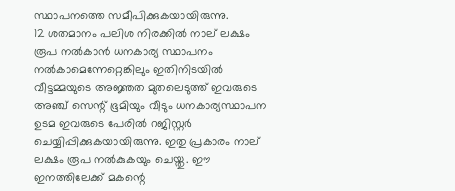സ്ഥാപനത്തെ സമീപിക്കുകയായിരുന്നു.
12 ശതമാനം പലിശ നിരക്കില്‍ നാല് ലക്ഷം രൂപ നല്‍കാന്‍ ധനകാര്യ സ്ഥാപനം നല്‍കാമെന്നേറ്റെങ്കിലും ഇതിനിടയില്‍ വീട്ടമ്മയുടെ അജ്ഞത മുതലെടുത്ത് ഇവരുടെ അഞ്ച് സെന്റ് ഭൂമിയും വീടും ധനകാര്യസ്ഥാപന ഉടമ ഇവരുടെ പേരില്‍ റജിസ്റ്റര്‍ ചെയ്യിപ്പിക്കുകയായിരുന്നു. ഇതു പ്രകാരം നാല് ലക്ഷം രൂപ നല്‍കുകയും ചെയ്തു. ഈ ഇനത്തിലേക്ക് മകന്റെ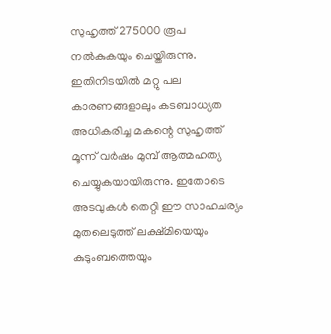സുഹൃത്ത് 275000 രൂപ നല്‍കുകയും ചെയ്തിരുന്നു. ഇതിനിടയില്‍ മറ്റു പല കാരണങ്ങളാലും കടബാധ്യത അധികരിച്ച മകന്റെ സുഹൃത്ത് മൂന്ന് വര്‍ഷം മുമ്പ് ആത്മഹത്യ ചെയ്യുകയായിരുന്നു. ഇതോടെ അടവുകള്‍ തെറ്റി ഈ സാഹചര്യം മുതലെടുത്ത് ലക്ഷ്മിയെയും കുടുംബത്തെയും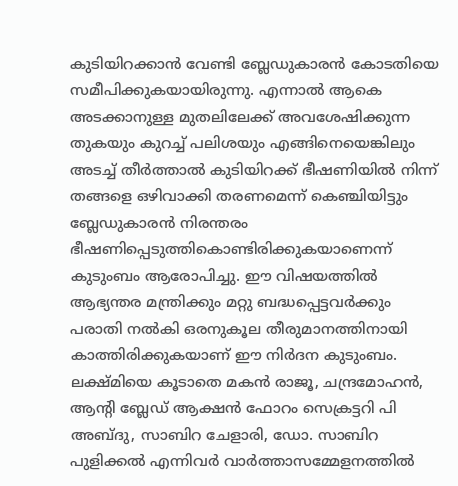കുടിയിറക്കാന്‍ വേണ്ടി ബ്ലേഡുകാരന്‍ കോടതിയെ സമീപിക്കുകയായിരുന്നു. എന്നാല്‍ ആകെ അടക്കാനുള്ള മുതലിലേക്ക് അവശേഷിക്കുന്ന തുകയും കുറച്ച് പലിശയും എങ്ങിനെയെങ്കിലും അടച്ച് തീര്‍ത്താല്‍ കുടിയിറക്ക് ഭീഷണിയില്‍ നിന്ന് തങ്ങളെ ഒഴിവാക്കി തരണമെന്ന് കെഞ്ചിയിട്ടും ബ്ലേഡുകാരന്‍ നിരന്തരം ഭീഷണിപ്പെടുത്തികൊണ്ടിരിക്കുകയാണെന്ന് കുടുംബം ആരോപിച്ചു. ഈ വിഷയത്തില്‍ ആഭ്യന്തര മന്ത്രിക്കും മറ്റു ബദ്ധപ്പെട്ടവര്‍ക്കും പരാതി നല്‍കി ഒരനുകൂല തീരുമാനത്തിനായി കാത്തിരിക്കുകയാണ് ഈ നിര്‍ദന കുടുംബം.
ലക്ഷ്മിയെ കൂടാതെ മകന്‍ രാജൂ, ചന്ദ്രമോഹന്‍, ആന്റി ബ്ലേഡ് ആക്ഷന്‍ ഫോറം സെക്രട്ടറി പി അബ്ദു, സാബിറ ചേളാരി, ഡോ. സാബിറ പുളിക്കല്‍ എന്നിവര്‍ വാര്‍ത്താസമ്മേളനത്തില്‍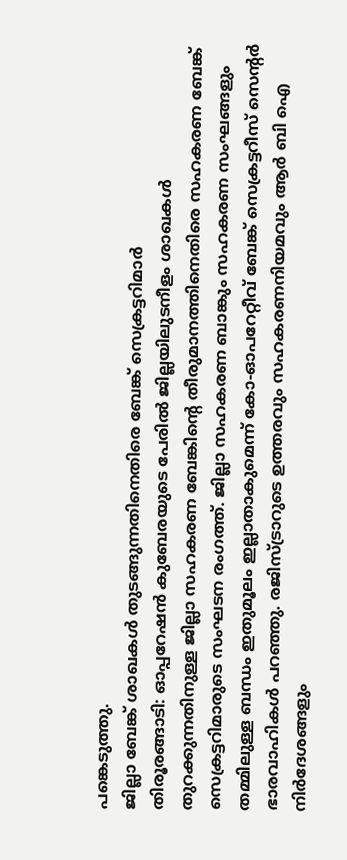പങ്കെടുത്തു.
ജില്ലാ ബേങ്ക് ശാഖകള്‍ തുടങ്ങുന്നതിനെതിരെ ബേങ്ക് സെക്രട്ടറിമാര്‍
തിരൂരങ്ങാടി: ഓപ്പറേഷന്‍ കുബേരയുടെ പേരില്‍ ജില്ലയിലുടനീളം ശാഖകള്‍ തുറക്കുന്നതിനുള്ള ജില്ലാ സഹകരണ ബേങ്കിന്റെ തീരുമാനത്തിനെതിരെ സഹകരണ ബേങ്ക് സെക്രട്ടറിമാരുടെ സംഘടന രംഗത്ത്. ജില്ലാ സഹകരണ ബാങ്കും സഹകരണ സംഘങ്ങളും തമ്മിലുള്ള ബന്ധം ഇതുമൂലം ഇല്ലാതാകുമെന്ന് കോ-ഓപറേറ്റീവ് ബേങ്ക് സെക്രട്ടറീസ് സെന്റര്‍ ഭാരവാഹികള്‍ പറഞ്ഞു. രജിസ്ട്രാറുടെ ഉത്തരവും സഹകരണനിയമവും ആര്‍ ബി ഐ നിര്‍ദേശങ്ങളും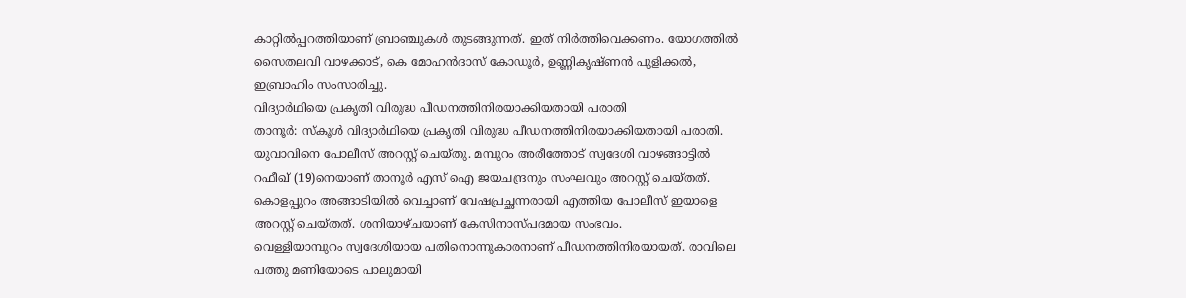കാറ്റില്‍പ്പറത്തിയാണ് ബ്രാഞ്ചുകള്‍ തുടങ്ങുന്നത്. ഇത് നിര്‍ത്തിവെക്കണം. യോഗത്തില്‍ സൈതലവി വാഴക്കാട്, കെ മോഹന്‍ദാസ് കോഡൂര്‍, ഉണ്ണികൃഷ്ണന്‍ പുളിക്കല്‍, ഇബ്രാഹിം സംസാരിച്ചു.
വിദ്യാര്‍ഥിയെ പ്രകൃതി വിരുദ്ധ പീഡനത്തിനിരയാക്കിയതായി പരാതി
താനൂര്‍: സ്‌കൂള്‍ വിദ്യാര്‍ഥിയെ പ്രകൃതി വിരുദ്ധ പീഡനത്തിനിരയാക്കിയതായി പരാതി. യുവാവിനെ പോലീസ് അറസ്റ്റ് ചെയ്തു. മമ്പുറം അരീത്തോട് സ്വദേശി വാഴങ്ങാട്ടില്‍ റഫീഖ് (19)നെയാണ് താനൂര്‍ എസ് ഐ ജയചന്ദ്രനും സംഘവും അറസ്റ്റ് ചെയ്തത്. കൊളപ്പുറം അങ്ങാടിയില്‍ വെച്ചാണ് വേഷപ്രച്ഛന്നരായി എത്തിയ പോലീസ് ഇയാളെ അറസ്റ്റ് ചെയ്തത്. ശനിയാഴ്ചയാണ് കേസിനാസ്പദമായ സംഭവം.
വെള്ളിയാമ്പുറം സ്വദേശിയായ പതിനൊന്നുകാരനാണ് പീഡനത്തിനിരയായത്. രാവിലെ പത്തു മണിയോടെ പാലുമായി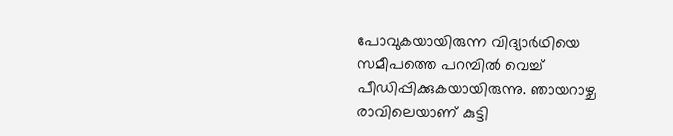പോവുകയായിരുന്ന വിദ്യാര്‍ഥിയെ സമീപത്തെ പറമ്പില്‍ വെച്ച് പീഡിപ്പിക്കുകയായിരുന്നു. ഞായറാഴ്ച രാവിലെയാണ് കുട്ടി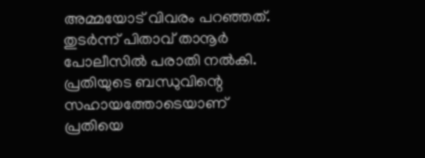അമ്മയോട് വിവരം പറഞ്ഞത്. തുടര്‍ന്ന് പിതാവ് താനൂര്‍ പോലീസില്‍ പരാതി നല്‍കി. പ്രതിയുടെ ബന്ധുവിന്റെ സഹായത്തോടെയാണ് പ്രതിയെ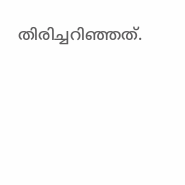തിരിച്ചറിഞ്ഞത്.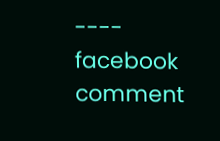---- facebook comment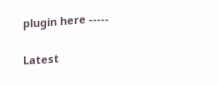plugin here -----

Latest